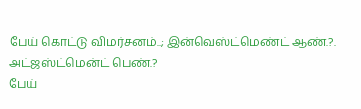பேய் கொட்டு விமர்சனம்..; இன்வெஸ்ட்மெண்ட் ஆண்.?. அட்ஜஸ்ட்மென்ட் பெண்.?
பேய்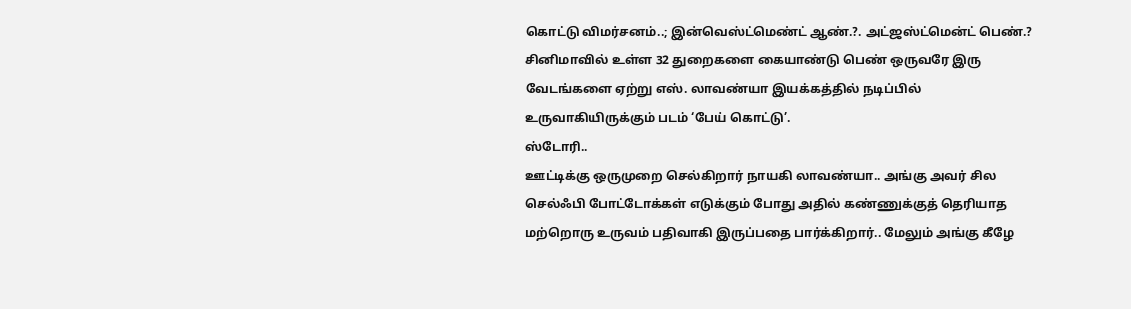கொட்டு விமர்சனம்..; இன்வெஸ்ட்மெண்ட் ஆண்.?. அட்ஜஸ்ட்மென்ட் பெண்.?
சினிமாவில் உள்ள 32 துறைகளை கையாண்டு பெண் ஒருவரே இரு வேடங்களை ஏற்று எஸ். லாவண்யா இயக்கத்தில் நடிப்பில் உருவாகியிருக்கும் படம் ‘பேய் கொட்டு’.
ஸ்டோரி..
ஊட்டிக்கு ஒருமுறை செல்கிறார் நாயகி லாவண்யா.. அங்கு அவர் சில செல்ஃபி போட்டோக்கள் எடுக்கும் போது அதில் கண்ணுக்குத் தெரியாத மற்றொரு உருவம் பதிவாகி இருப்பதை பார்க்கிறார்.. மேலும் அங்கு கீழே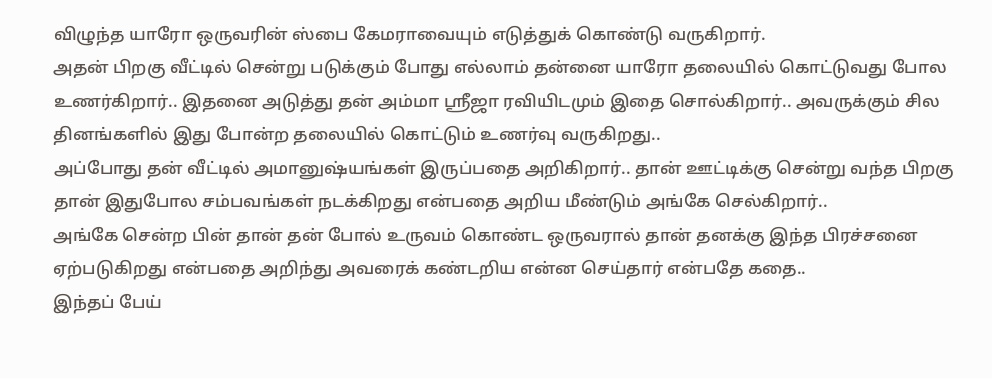விழுந்த யாரோ ஒருவரின் ஸ்பை கேமராவையும் எடுத்துக் கொண்டு வருகிறார்.
அதன் பிறகு வீட்டில் சென்று படுக்கும் போது எல்லாம் தன்னை யாரோ தலையில் கொட்டுவது போல உணர்கிறார்.. இதனை அடுத்து தன் அம்மா ஸ்ரீஜா ரவியிடமும் இதை சொல்கிறார்.. அவருக்கும் சில தினங்களில் இது போன்ற தலையில் கொட்டும் உணர்வு வருகிறது..
அப்போது தன் வீட்டில் அமானுஷ்யங்கள் இருப்பதை அறிகிறார்.. தான் ஊட்டிக்கு சென்று வந்த பிறகு தான் இதுபோல சம்பவங்கள் நடக்கிறது என்பதை அறிய மீண்டும் அங்கே செல்கிறார்..
அங்கே சென்ற பின் தான் தன் போல் உருவம் கொண்ட ஒருவரால் தான் தனக்கு இந்த பிரச்சனை ஏற்படுகிறது என்பதை அறிந்து அவரைக் கண்டறிய என்ன செய்தார் என்பதே கதை..
இந்தப் பேய்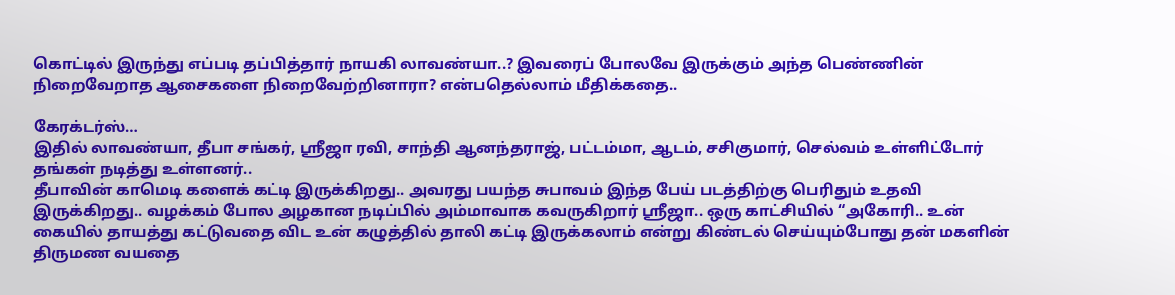கொட்டில் இருந்து எப்படி தப்பித்தார் நாயகி லாவண்யா..? இவரைப் போலவே இருக்கும் அந்த பெண்ணின் நிறைவேறாத ஆசைகளை நிறைவேற்றினாரா? என்பதெல்லாம் மீதிக்கதை..

கேரக்டர்ஸ்…
இதில் லாவண்யா, தீபா சங்கர், ஸ்ரீஜா ரவி, சாந்தி ஆனந்தராஜ், பட்டம்மா, ஆடம், சசிகுமார், செல்வம் உள்ளிட்டோர் தங்கள் நடித்து உள்ளனர்..
தீபாவின் காமெடி களைக் கட்டி இருக்கிறது.. அவரது பயந்த சுபாவம் இந்த பேய் படத்திற்கு பெரிதும் உதவி இருக்கிறது.. வழக்கம் போல அழகான நடிப்பில் அம்மாவாக கவருகிறார் ஸ்ரீஜா.. ஒரு காட்சியில் “அகோரி.. உன் கையில் தாயத்து கட்டுவதை விட உன் கழுத்தில் தாலி கட்டி இருக்கலாம் என்று கிண்டல் செய்யும்போது தன் மகளின் திருமண வயதை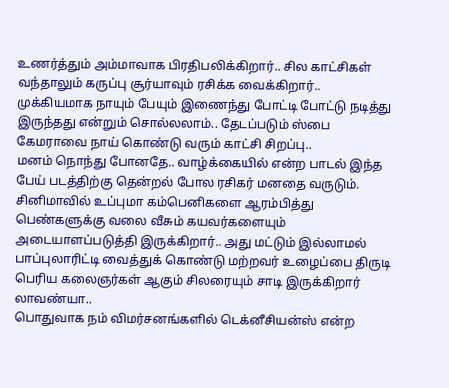உணர்த்தும் அம்மாவாக பிரதிபலிக்கிறார்.. சில காட்சிகள் வந்தாலும் கருப்பு சூர்யாவும் ரசிக்க வைக்கிறார்..
முக்கியமாக நாயும் பேயும் இணைந்து போட்டி போட்டு நடித்து இருந்தது என்றும் சொல்லலாம்.. தேடப்படும் ஸ்பை கேமராவை நாய் கொண்டு வரும் காட்சி சிறப்பு..
மனம் நொந்து போனதே.. வாழ்க்கையில் என்ற பாடல் இந்த பேய் படத்திற்கு தென்றல் போல ரசிகர் மனதை வருடும்.
சினிமாவில் உப்புமா கம்பெனிகளை ஆரம்பித்து பெண்களுக்கு வலை வீசும் கயவர்களையும் அடையாளப்படுத்தி இருக்கிறார்.. அது மட்டும் இல்லாமல் பாப்புலாரிட்டி வைத்துக் கொண்டு மற்றவர் உழைப்பை திருடி பெரிய கலைஞர்கள் ஆகும் சிலரையும் சாடி இருக்கிறார் லாவண்யா..
பொதுவாக நம் விமர்சனங்களில் டெக்னீசியன்ஸ் என்ற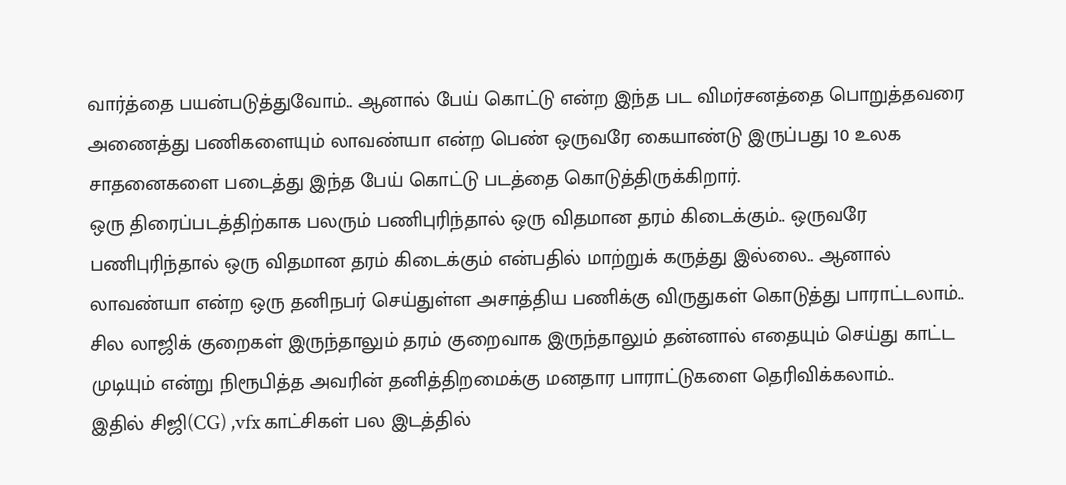வார்த்தை பயன்படுத்துவோம்.. ஆனால் பேய் கொட்டு என்ற இந்த பட விமர்சனத்தை பொறுத்தவரை அணைத்து பணிகளையும் லாவண்யா என்ற பெண் ஒருவரே கையாண்டு இருப்பது 10 உலக சாதனைகளை படைத்து இந்த பேய் கொட்டு படத்தை கொடுத்திருக்கிறார்.
ஒரு திரைப்படத்திற்காக பலரும் பணிபுரிந்தால் ஒரு விதமான தரம் கிடைக்கும்.. ஒருவரே பணிபுரிந்தால் ஒரு விதமான தரம் கிடைக்கும் என்பதில் மாற்றுக் கருத்து இல்லை.. ஆனால் லாவண்யா என்ற ஒரு தனிநபர் செய்துள்ள அசாத்திய பணிக்கு விருதுகள் கொடுத்து பாராட்டலாம்.. சில லாஜிக் குறைகள் இருந்தாலும் தரம் குறைவாக இருந்தாலும் தன்னால் எதையும் செய்து காட்ட முடியும் என்று நிரூபித்த அவரின் தனித்திறமைக்கு மனதார பாராட்டுகளை தெரிவிக்கலாம்..
இதில் சிஜி(CG) ,vfx காட்சிகள் பல இடத்தில்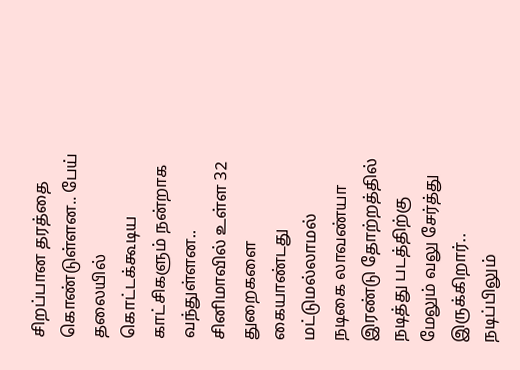சிறப்பான தரத்தை கொண்டுள்ளன.. பேய் தலையில் கொட்டக்கூடிய காட்சிகளும் நன்றாக வந்துள்ளன..
சினிமாவில் உள்ள 32 துறைகளை கையாண்டது மட்டுமல்லாமல் நடிகை லாவண்யா இரண்டு தோற்றத்தில் நடித்து படத்திற்கு மேலும் வலு சேர்த்து இருக்கிறார்.. நடிப்பிலும்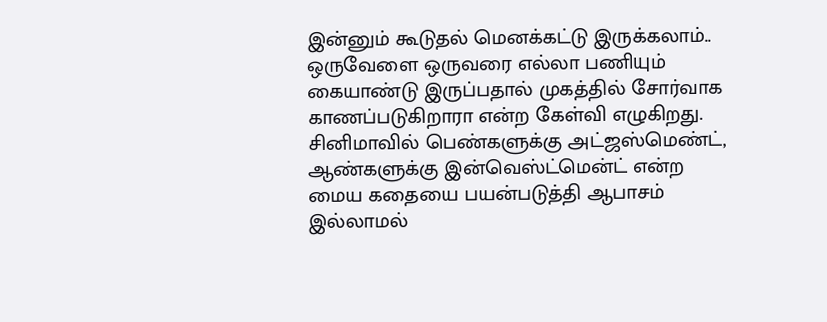இன்னும் கூடுதல் மெனக்கட்டு இருக்கலாம்.. ஒருவேளை ஒருவரை எல்லா பணியும் கையாண்டு இருப்பதால் முகத்தில் சோர்வாக காணப்படுகிறாரா என்ற கேள்வி எழுகிறது.
சினிமாவில் பெண்களுக்கு அட்ஜஸ்மெண்ட், ஆண்களுக்கு இன்வெஸ்ட்மென்ட் என்ற மைய கதையை பயன்படுத்தி ஆபாசம் இல்லாமல்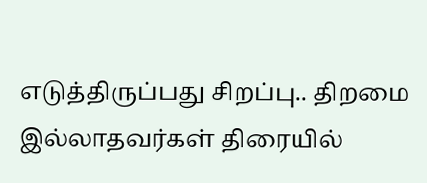எடுத்திருப்பது சிறப்பு.. திறமை இல்லாதவர்கள் திரையில்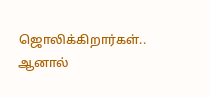ஜொலிக்கிறார்கள்.. ஆனால்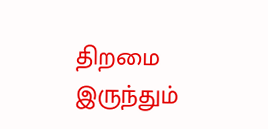திறமை இருந்தும்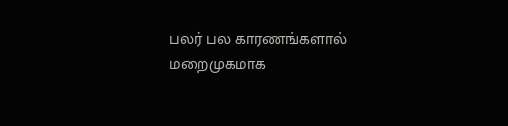பலர் பல காரணங்களால் மறைமுகமாக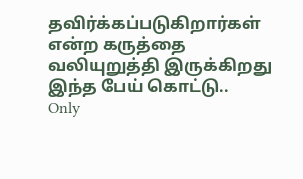தவிர்க்கப்படுகிறார்கள் என்ற கருத்தை வலியுறுத்தி இருக்கிறது இந்த பேய் கொட்டு..
Only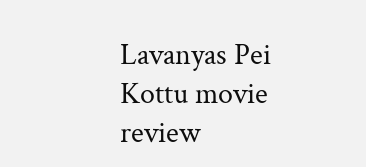Lavanyas Pei Kottu movie review